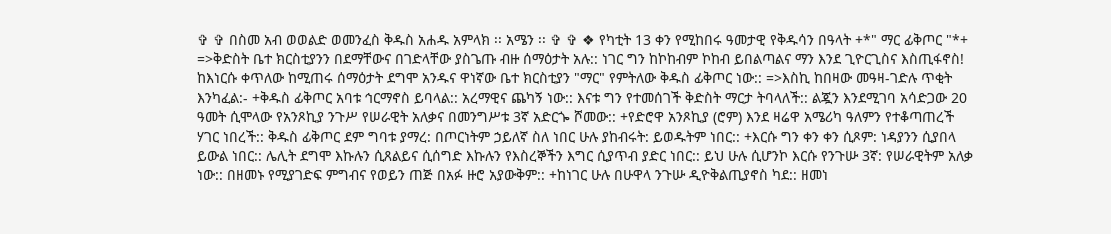✞ ✞ በስመ አብ ወወልድ ወመንፈስ ቅዱስ አሐዱ አምላክ ፡፡ አሜን ፡፡ ✞ ✞ ❖ የካቲት 13 ቀን የሚከበሩ ዓመታዊ የቅዱሳን በዓላት +*" ማር ፊቅጦር "*+ =>ቅድስት ቤተ ክርስቲያንን በደማቸውና በገድላቸው ያስጌጡ ብዙ ሰማዕታት አሉ:: ነገር ግን ከኮከብም ኮከብ ይበልጣልና ማን እንደ ጊዮርጊስና እስጢፋኖስ! ከእነርሱ ቀጥለው ከሚጠሩ ሰማዕታት ደግሞ አንዱና ዋነኛው ቤተ ክርስቲያን "ማር" የምትለው ቅዱስ ፊቅጦር ነው:: =>እስኪ ከበዛው መዓዛ-ገድሉ ጥቂት እንካፈል:- +ቅዱስ ፊቅጦር አባቱ ኅርማኖስ ይባላል:: አረማዊና ጨካኝ ነው:: እናቱ ግን የተመሰገች ቅድስት ማርታ ትባላለች:: ልጇን እንደሚገባ አሳድጋው 20 ዓመት ሲሞላው የአንጾኪያ ንጉሥ የሠራዊት አለቃና በመንግሥቱ 3ኛ አድርጐ ሾመው:: +የድሮዋ አንጾኪያ (ሮም) እንደ ዛሬዋ አሜሪካ ዓለምን የተቆጣጠረች ሃገር ነበረች:: ቅዱስ ፊቅጦር ደም ግባቱ ያማረ: በጦርነትም ኃይለኛ ስለ ነበር ሁሉ ያከብሩት: ይወዱትም ነበር:: +እርሱ ግን ቀን ቀን ሲጾም: ነዳያንን ሲያበላ ይውል ነበር:: ሌሊት ደግሞ እኩሉን ሲጸልይና ሲሰግድ እኩሉን የእስረኞችን እግር ሲያጥብ ያድር ነበር:: ይህ ሁሉ ሲሆንኮ እርሱ የንጉሡ 3ኛ: የሠራዊትም አለቃ ነው:: በዘመኑ የሚያገድፍ ምግብና የወይን ጠጅ በአፉ ዙሮ አያውቅም:: +ከነገር ሁሉ በሁዋላ ንጉሡ ዲዮቅልጢያኖስ ካደ:: ዘመነ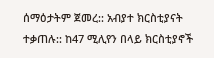ሰማዕታትም ጀመረ:: አብያተ ክርስቲያናት ተቃጠሉ:: ከ47 ሚሊየን በላይ ክርስቲያኖች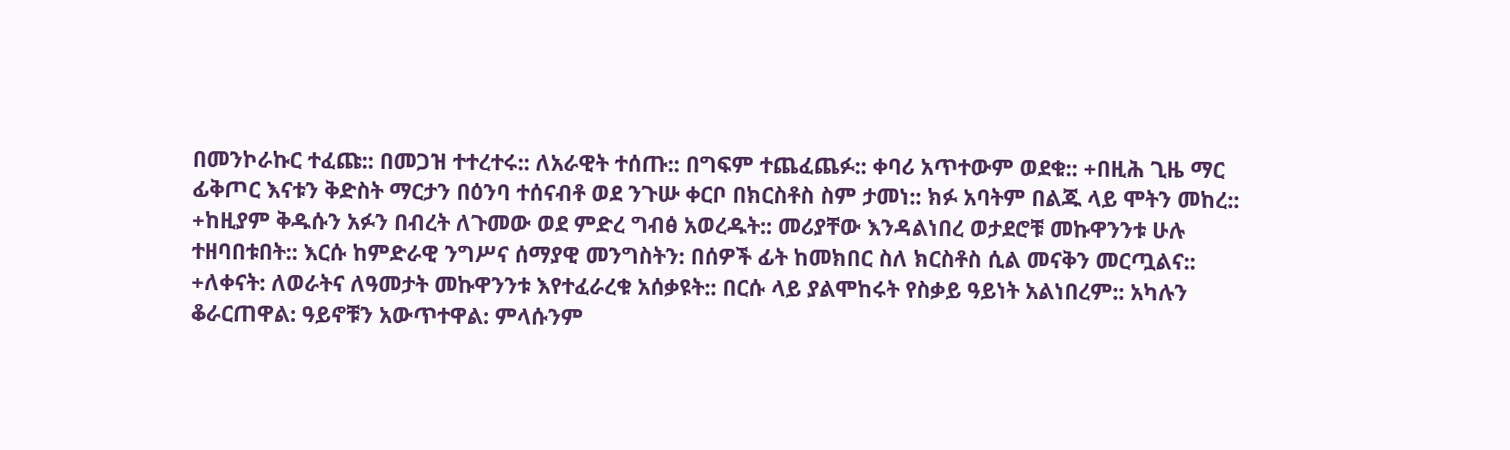በመንኮራኩር ተፈጩ:: በመጋዝ ተተረተሩ:: ለአራዊት ተሰጡ:: በግፍም ተጨፈጨፉ:: ቀባሪ አጥተውም ወደቁ:: +በዚሕ ጊዜ ማር ፊቅጦር እናቱን ቅድስት ማርታን በዕንባ ተሰናብቶ ወደ ንጉሡ ቀርቦ በክርስቶስ ስም ታመነ:: ክፉ አባትም በልጁ ላይ ሞትን መከረ:: +ከዚያም ቅዱሱን አፉን በብረት ለጉመው ወደ ምድረ ግብፅ አወረዱት:: መሪያቸው እንዳልነበረ ወታደሮቹ መኩዋንንቱ ሁሉ ተዘባበቱበት:: እርሱ ከምድራዊ ንግሥና ሰማያዊ መንግስትን: በሰዎች ፊት ከመክበር ስለ ክርስቶስ ሲል መናቅን መርጧልና:: +ለቀናት: ለወራትና ለዓመታት መኩዋንንቱ እየተፈራረቁ አሰቃዩት:: በርሱ ላይ ያልሞከሩት የስቃይ ዓይነት አልነበረም:: አካሉን ቆራርጠዋል: ዓይኖቹን አውጥተዋል: ምላሱንም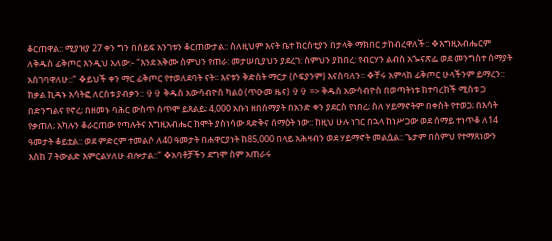ቆርጠዋል:: ሚያዝያ 27 ቀን ግን በሰይፍ አንገቱን ቆርጠውታል:: ስለዚህም እናት ቤተ ክርስቲያን በታላቅ ማክበር ታከብረዋለች:: ❖እግዚአብሔርም ለቅዱስ ፊቅጦር እንዲህ አለው:- "እንደ አቅሙ ስምህን የጠራ: መታሠቢያህን ያደረገ: ስምህን ያከበረ: የብርሃን ልብስ አጐናጽፌ ወደ መንግስተ ሰማያት አስገባዋለሁ::" ❖ይህች ቀን ማር ፊቅጦር የተወለደባት ናት፡፡ እናቱን ቅድስት ማርታ (ሶፍያንም) እናስባለን፡፡ ❖ቸሩ አምላከ ፊቅጦር ሁላችንም ይማረን:: ከቃል ኪዳኑ አሳትፎ ለርስቱ ያብቃን:: ✞✞ ቅዱስ አውሳብዮስ ካልዕ (ጥዑመ ዜና) ✞✞ => ቅዱስ አውሳብዮስ በወጣትነቱ ከተባረከች ሚስቱ ጋ በድንግልና የኖረ; በዘመኑ ባሕር ውስጥ ሰጥሞ ይጸልይ; 4,000 አቡነ ዘበሰማያት በአንድ ቀን ያደርስ የነበረ; ስለ ሃይማኖትም በቀስት የተወጋ; በእሳት የቃጠለ; አካሉን ቆራርጠው የጣሉትና እግዚአብሔር ከሞት ያስነሳው ጻድቅና ሰማዕት ነው:: ከዚህ ሁሉ ነገር በኋላ ከነሥጋው ወደ ሰማይ ተነጥቆ ለ14 ዓመታት ቆይቷል:: ወደ ምድርም ተመልሶ ለ40 ዓመታት በሐዋርያነት ከ85,000 በላይ አሕዛብን ወደ ሃይማኖት መልሷል:: ጌታም በስምህ የተማጸነውን እስከ 7 ትውልድ እምርልሃለሁ ብሎታል::" ❖አባቶቻችን ደግሞ ስም አጠራሩ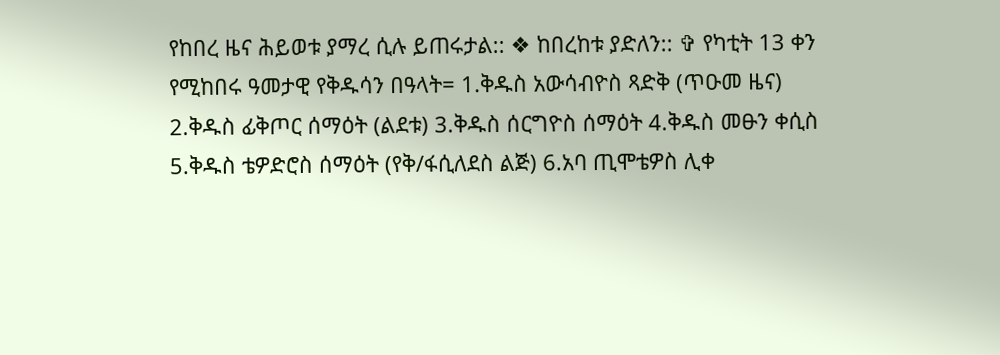የከበረ ዜና ሕይወቱ ያማረ ሲሉ ይጠሩታል:: ❖ ከበረከቱ ያድለን:: ✞ የካቲት 13 ቀን የሚከበሩ ዓመታዊ የቅዱሳን በዓላት= 1.ቅዱስ አውሳብዮስ ጻድቅ (ጥዑመ ዜና) 2.ቅዱስ ፊቅጦር ሰማዕት (ልደቱ) 3.ቅዱስ ሰርግዮስ ሰማዕት 4.ቅዱስ መፁን ቀሲስ 5.ቅዱስ ቴዎድሮስ ሰማዕት (የቅ/ፋሲለደስ ልጅ) 6.አባ ጢሞቴዎስ ሊቀ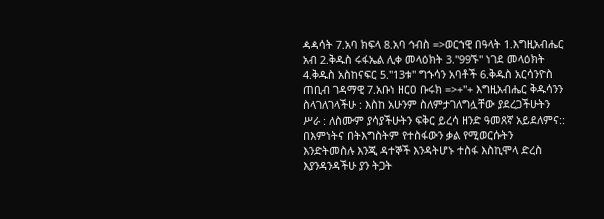ዻዻሳት 7.አባ ክፍላ 8.አባ ኅብስ =>ወርኀዊ በዓላት 1.እግዚአብሔር አብ 2.ቅዱስ ሩፋኤል ሊቀ መላዕክት 3."99ኙ" ነገደ መላዕክት 4.ቅዱስ አስከናፍር 5."13ቱ" ግኁሳን አባቶች 6.ቅዱስ አርሳንዮስ ጠቢብ ገዳማዊ 7.አቡነ ዘርዐ ቡሩክ =>+"+ እግዚአብሔር ቅዱሳንን ስላገለገላችሁ : እስከ አሁንም ስለምታገለግሏቸው ያደረጋችሁትን ሥራ : ለስሙም ያሳያችሁትን ፍቅር ይረሳ ዘንድ ዓመጸኛ አይደለምና:: በእምነትና በትእግስትም የተስፋውን ቃል የሚወርሱትን እንድትመስሉ እንጂ ዳተኞች እንዳትሆኑ ተስፋ እስኪሞላ ድረስ እያንዳንዳችሁ ያን ትጋት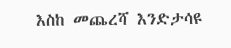እስከ መጨረሻ እንድታሳዩ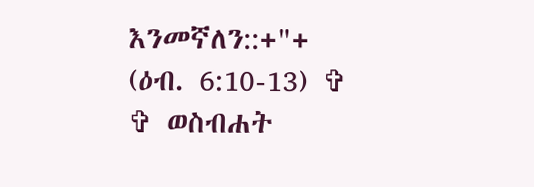እንመኛለን::+"+ (ዕብ. 6:10-13) ✞ ✞ ወስብሐት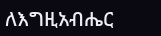ለእግዚአብሔር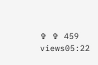✞ ✞ 459 views05:22